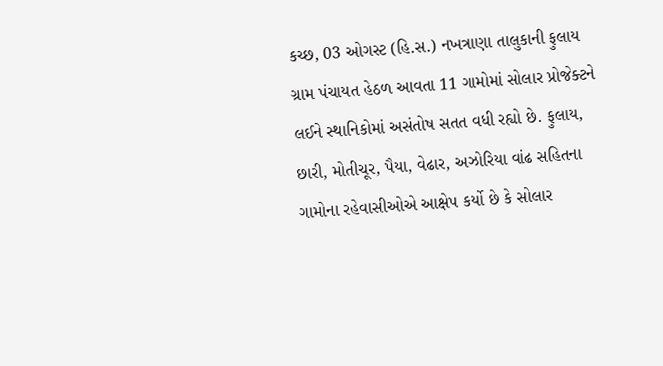કચ્છ, 03 ઓગસ્ટ (હિ.સ.) નખત્રાણા તાલુકાની ફુલાય ગ્રામ પંચાયત હેઠળ આવતા 11 ગામોમાં સોલાર પ્રોજેક્ટને લઈને સ્થાનિકોમાં અસંતોષ સતત વધી રહ્યો છે. ફુલાય, છારી, મોતીચૂર, પૈયા, વેઢાર, અઝોરિયા વાંઢ સહિતના ગામોના રહેવાસીઓએ આક્ષેપ કર્યો છે કે સોલાર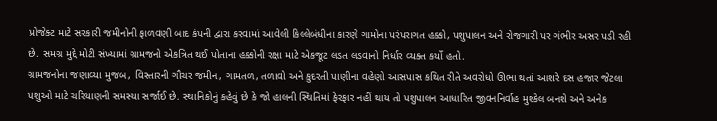પ્રોજેક્ટ માટે સરકારી જમીનોની ફાળવણી બાદ કંપની દ્વારા કરવામાં આવેલી કિલ્લેબંધીના કારણે ગામોના પરંપરાગત હક્કો, પશુપાલન અને રોજગારી પર ગંભીર અસર પડી રહી છે. સમગ્ર મુદ્દે મોટી સંખ્યામાં ગ્રામજનો એકત્રિત થઈ પોતાના હક્કોની રક્ષા માટે એકજૂટ લડત લડવાનો નિર્ધાર વ્યક્ત કર્યો હતો.
ગ્રામજનોના જણાવ્યા મુજબ, વિસ્તારની ગૌચર જમીન, ગામતળ, તળાવો અને કુદરતી પાણીના વહેણો આસપાસ કથિત રીતે અવરોધો ઊભા થતાં આશરે દસ હજાર જેટલા પશુઓ માટે ચરિયાણની સમસ્યા સર્જાઈ છે. સ્થાનિકોનું કહેવું છે કે જો હાલની સ્થિતિમાં ફેરફાર નહીં થાય તો પશુપાલન આધારિત જીવનનિર્વાહ મુશ્કેલ બનશે અને અનેક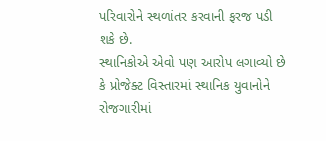પરિવારોને સ્થળાંતર કરવાની ફરજ પડી શકે છે.
સ્થાનિકોએ એવો પણ આરોપ લગાવ્યો છે કે પ્રોજેક્ટ વિસ્તારમાં સ્થાનિક યુવાનોને રોજગારીમાં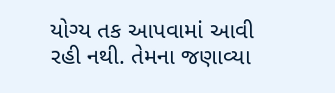યોગ્ય તક આપવામાં આવી રહી નથી. તેમના જણાવ્યા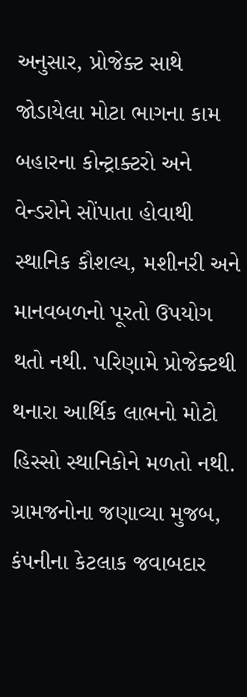અનુસાર, પ્રોજેક્ટ સાથે જોડાયેલા મોટા ભાગના કામ બહારના કોન્ટ્રાક્ટરો અને વેન્ડરોને સોંપાતા હોવાથી સ્થાનિક કૌશલ્ય, મશીનરી અને માનવબળનો પૂરતો ઉપયોગ થતો નથી. પરિણામે પ્રોજેક્ટથી થનારા આર્થિક લાભનો મોટો હિસ્સો સ્થાનિકોને મળતો નથી.
ગ્રામજનોના જણાવ્યા મુજબ, કંપનીના કેટલાક જવાબદાર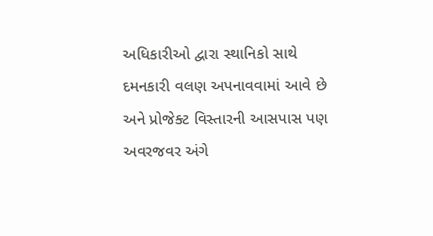અધિકારીઓ દ્વારા સ્થાનિકો સાથે દમનકારી વલણ અપનાવવામાં આવે છે અને પ્રોજેક્ટ વિસ્તારની આસપાસ પણ અવરજવર અંગે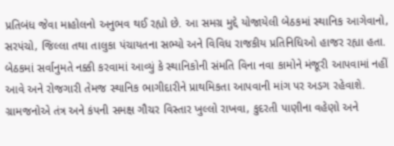પ્રતિબંધ જેવા માહોલનો અનુભવ થઈ રહ્યો છે. આ સમગ્ર મુદ્દે યોજાયેલી બેઠકમાં સ્થાનિક આગેવાનો, સરપંચો, જિલ્લા તથા તાલુકા પંચાયતના સભ્યો અને વિવિધ રાજકીય પ્રતિનિધિઓ હાજર રહ્યા હતા. બેઠકમાં સર્વાનુમતે નક્કી કરવામાં આવ્યું કે સ્થાનિકોની સંમતિ વિના નવા કામોને મંજૂરી આપવામાં નહીં આવે અને રોજગારી તેમજ સ્થાનિક ભાગીદારીને પ્રાથમિકતા આપવાની માંગ પર અડગ રહેવાશે.
ગ્રામજનોએ તંત્ર અને કંપની સમક્ષ ગૌચર વિસ્તાર ખુલ્લો રાખવા, કુદરતી પાણીના વહેણો અને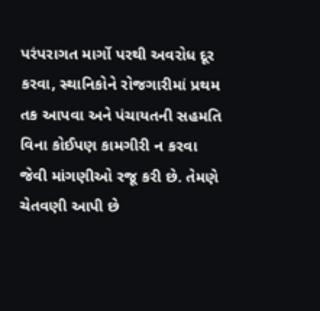પરંપરાગત માર્ગો પરથી અવરોધ દૂર કરવા, સ્થાનિકોને રોજગારીમાં પ્રથમ તક આપવા અને પંચાયતની સહમતિ વિના કોઈપણ કામગીરી ન કરવા જેવી માંગણીઓ રજૂ કરી છે. તેમણે ચેતવણી આપી છે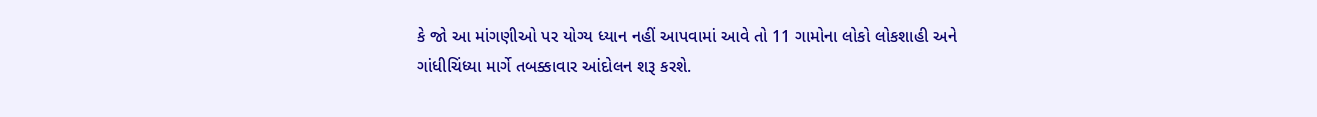કે જો આ માંગણીઓ પર યોગ્ય ધ્યાન નહીં આપવામાં આવે તો 11 ગામોના લોકો લોકશાહી અને ગાંધીચિંધ્યા માર્ગે તબક્કાવાર આંદોલન શરૂ કરશે.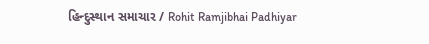હિન્દુસ્થાન સમાચાર / Rohit Ramjibhai Padhiyar